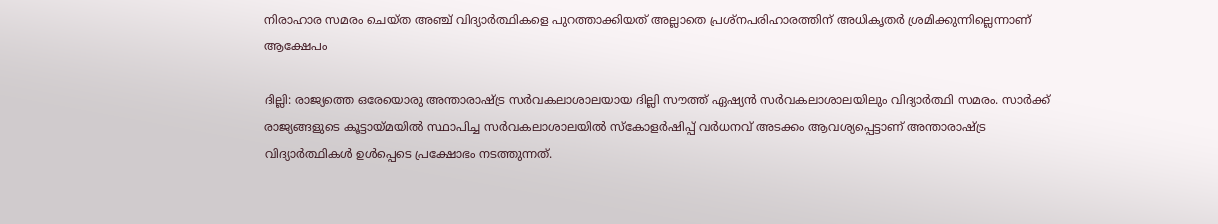നിരാഹാര സമരം ചെയ്ത അഞ്ച് വിദ്യാർത്ഥികളെ പുറത്താക്കിയത് അല്ലാതെ പ്രശ്നപരിഹാരത്തിന് അധികൃതർ ശ്രമിക്കുന്നില്ലെന്നാണ് ആക്ഷേപം

ദില്ലി: രാജ്യത്തെ ഒരേയൊരു അന്താരാഷ്ട്ര സർവകലാശാലയായ ദില്ലി സൗത്ത് ഏഷ്യൻ സർവകലാശാലയിലും വിദ്യാർത്ഥി സമരം. സാർക്ക് രാജ്യങ്ങളുടെ കൂട്ടായ്മയിൽ സ്ഥാപിച്ച സർവകലാശാലയിൽ സ്കോളർഷിപ്പ് വർധനവ് അടക്കം ആവശ്യപ്പെട്ടാണ് അന്താരാഷ്ട്ര വിദ്യാർത്ഥികൾ ഉൾപ്പെടെ പ്രക്ഷോഭം നടത്തുന്നത്.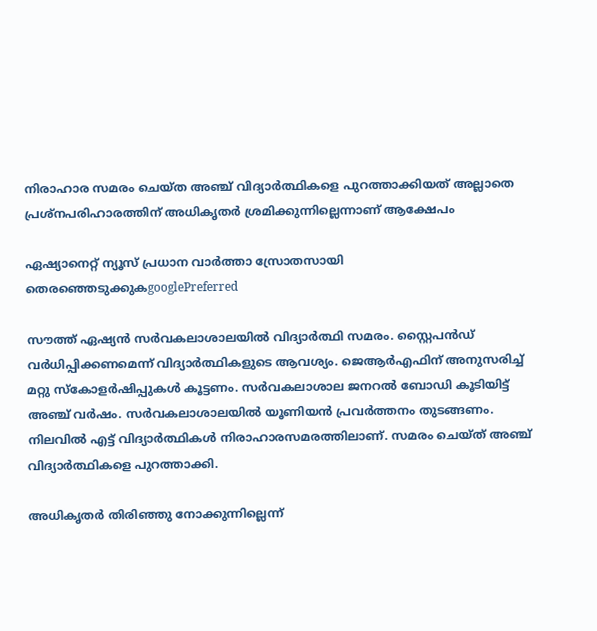നിരാഹാര സമരം ചെയ്ത അഞ്ച് വിദ്യാർത്ഥികളെ പുറത്താക്കിയത് അല്ലാതെ പ്രശ്നപരിഹാരത്തിന് അധികൃതർ ശ്രമിക്കുന്നില്ലെന്നാണ് ആക്ഷേപം

ഏഷ്യാനെറ്റ് ന്യൂസ് പ്രധാന വാർത്താ സ്രോതസായി തെരഞ്ഞെടുക്കുകgooglePreferred

സൗത്ത് ഏഷ്യൻ സർവകലാശാലയിൽ വിദ്യാർത്ഥി സമരം. സ്റ്റൈപൻഡ് വർധിപ്പിക്കണമെന്ന് വിദ്യാർത്ഥികളുടെ ആവശ്യം. ജെആർഎഫിന് അനുസരിച്ച് മറ്റു സ്കോളർഷിപ്പുകൾ കൂട്ടണം. സർവകലാശാല ജനറൽ ബോഡി കൂടിയിട്ട് അഞ്ച് വർഷം. സർവകലാശാലയിൽ യൂണിയൻ പ്രവർത്തനം തുടങ്ങണം. നിലവിൽ എട്ട് വിദ്യാർത്ഥികൾ നിരാഹാരസമരത്തിലാണ്. സമരം ചെയ്ത് അഞ്ച് വിദ്യാർത്ഥികളെ പുറത്താക്കി.

അധികൃതർ തിരിഞ്ഞു നോക്കുന്നില്ലെന്ന്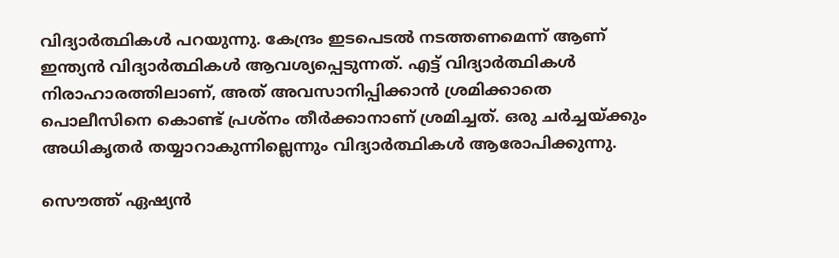വിദ്യാർത്ഥികൾ പറയുന്നു. കേന്ദ്രം ഇടപെടൽ നടത്തണമെന്ന് ആണ് ഇന്ത്യൻ വിദ്യാർത്ഥികൾ ആവശ്യപ്പെടുന്നത്. എട്ട് വിദ്യാർത്ഥികൾ നിരാഹാരത്തിലാണ്, അത് അവസാനിപ്പിക്കാൻ ശ്രമിക്കാതെ പൊലീസിനെ കൊണ്ട് പ്രശ്നം തീർക്കാനാണ് ശ്രമിച്ചത്. ഒരു ചർച്ചയ്ക്കും അധികൃതർ തയ്യാറാകുന്നില്ലെന്നും വിദ്യാർത്ഥികൾ ആരോപിക്കുന്നു.

സൌത്ത് ഏഷ്യൻ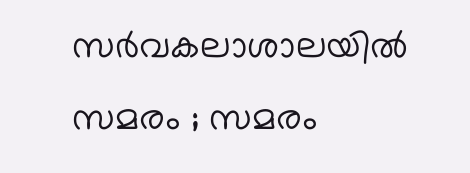സർവകലാശാലയിൽ സമരം ; സമരം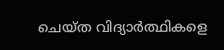ചെയ്ത വിദ്യാർത്ഥികളെ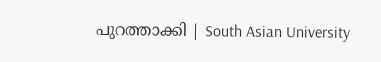പുറത്താക്കി | South Asian University